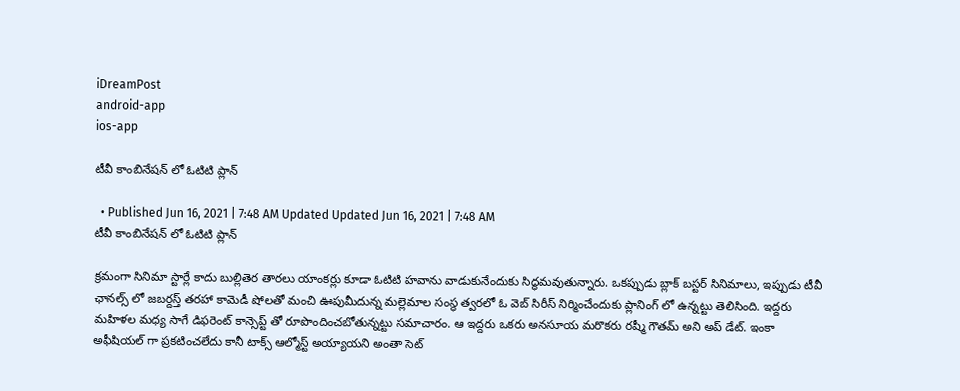iDreamPost
android-app
ios-app

టీవీ కాంబినేషన్ లో ఓటిటి ప్లాన్

  • Published Jun 16, 2021 | 7:48 AM Updated Updated Jun 16, 2021 | 7:48 AM
టీవీ కాంబినేషన్ లో ఓటిటి ప్లాన్

క్రమంగా సినిమా స్టార్లే కాదు బుల్లితెర తారలు యాంకర్లు కూడా ఓటిటి హవాను వాడుకునేందుకు సిద్ధమవుతున్నారు. ఒకప్పుడు బ్లాక్ బస్టర్ సినిమాలు, ఇప్పుడు టీవీ ఛానల్స్ లో జబర్దస్త్ తరహా కామెడీ షోలతో మంచి ఊపుమీదున్న మల్లెమాల సంస్థ త్వరలో ఓ వెబ్ సిరీస్ నిర్మించేందుకు ప్లానింగ్ లో ఉన్నట్టు తెలిసింది. ఇద్దరు మహిళల మధ్య సాగే డిఫరెంట్ కాన్సెప్ట్ తో రూపొందించబోతున్నట్టు సమాచారం. ఆ ఇద్దరు ఒకరు అనసూయ మరొకరు రష్మీ గౌతమ్ అని అప్ డేట్. ఇంకా అఫీషియల్ గా ప్రకటించలేదు కానీ టాక్స్ ఆల్మోస్ట్ అయ్యాయని అంతా సెట్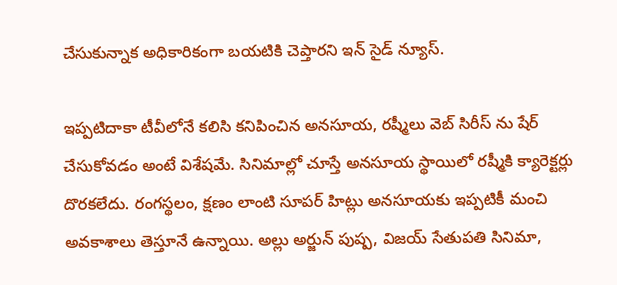చేసుకున్నాక అధికారికంగా బయటికి చెప్తారని ఇన్ సైడ్ న్యూస్.

ఇప్పటిదాకా టీవీలోనే కలిసి కనిపించిన అనసూయ, రష్మీలు వెబ్ సిరీస్ ను షేర్ చేసుకోవడం అంటే విశేషమే. సినిమాల్లో చూస్తే అనసూయ స్థాయిలో రష్మీకి క్యారెక్టర్లు దొరకలేదు. రంగస్థలం, క్షణం లాంటి సూపర్ హిట్లు అనసూయకు ఇప్పటికీ మంచి అవకాశాలు తెస్తూనే ఉన్నాయి. అల్లు అర్జున్ పుష్ప, విజయ్ సేతుపతి సినిమా,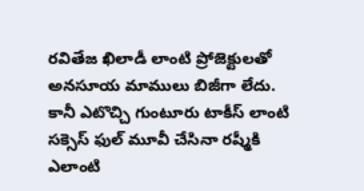రవితేజ ఖిలాడీ లాంటి ప్రోజెక్టులతో అనసూయ మాములు బిజీగా లేదు. కానీ ఎటొచ్చి గుంటూరు టాకీస్ లాంటి సక్సెస్ ఫుల్ మూవీ చేసినా రష్మీకి ఎలాంటి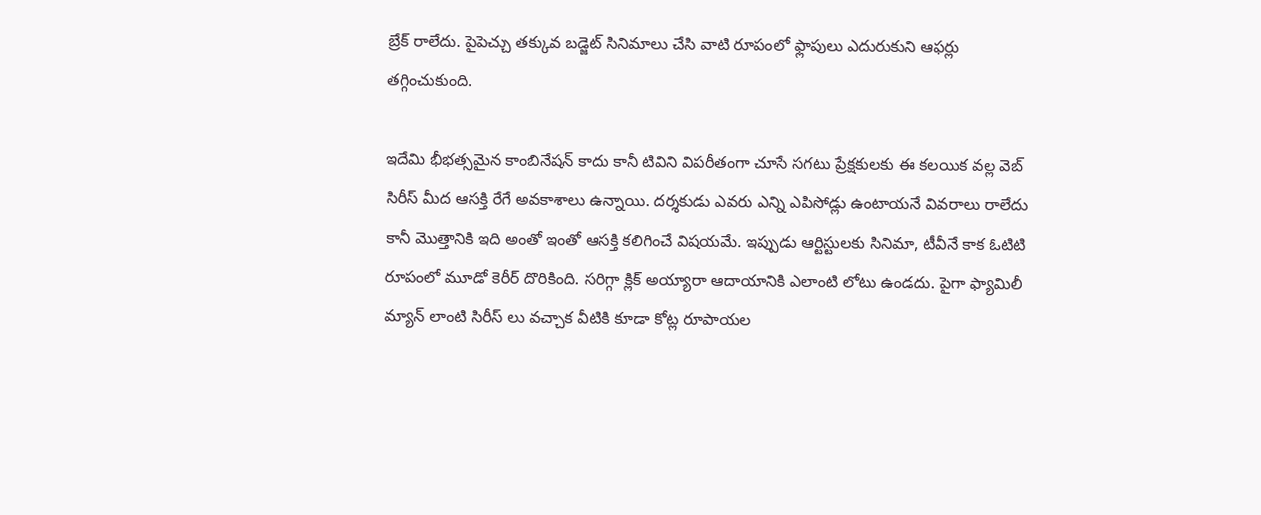బ్రేక్ రాలేదు. పైపెచ్చు తక్కువ బడ్జెట్ సినిమాలు చేసి వాటి రూపంలో ఫ్లాపులు ఎదురుకుని ఆఫర్లు తగ్గించుకుంది.

ఇదేమి భీభత్సమైన కాంబినేషన్ కాదు కానీ టివిని విపరీతంగా చూసే సగటు ప్రేక్షకులకు ఈ కలయిక వల్ల వెబ్ సిరీస్ మీద ఆసక్తి రేగే అవకాశాలు ఉన్నాయి. దర్శకుడు ఎవరు ఎన్ని ఎపిసోడ్లు ఉంటాయనే వివరాలు రాలేదు కానీ మొత్తానికి ఇది అంతో ఇంతో ఆసక్తి కలిగించే విషయమే. ఇప్పుడు ఆర్టిస్టులకు సినిమా, టీవీనే కాక ఓటిటి రూపంలో మూడో కెరీర్ దొరికింది. సరిగ్గా క్లిక్ అయ్యారా ఆదాయానికి ఎలాంటి లోటు ఉండదు. పైగా ఫ్యామిలీ మ్యాన్ లాంటి సిరీస్ లు వచ్చాక వీటికి కూడా కోట్ల రూపాయల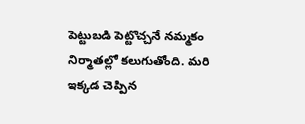పెట్టుబడి పెట్టొచ్చనే నమ్మకం నిర్మాతల్లో కలుగుతోంది. మరి ఇక్కడ చెప్పిన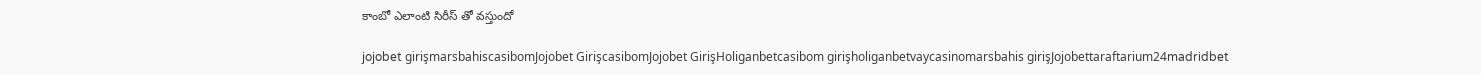కాంబో ఎలాంటి సిరీస్ తో వస్తుందో

jojobet girişmarsbahiscasibomJojobet GirişcasibomJojobet GirişHoliganbetcasibom girişholiganbetvaycasinomarsbahis girişJojobettaraftarium24madridbet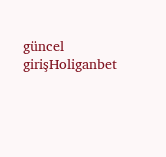güncel girişHoliganbet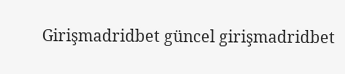Girişmadridbet güncel girişmadridbet